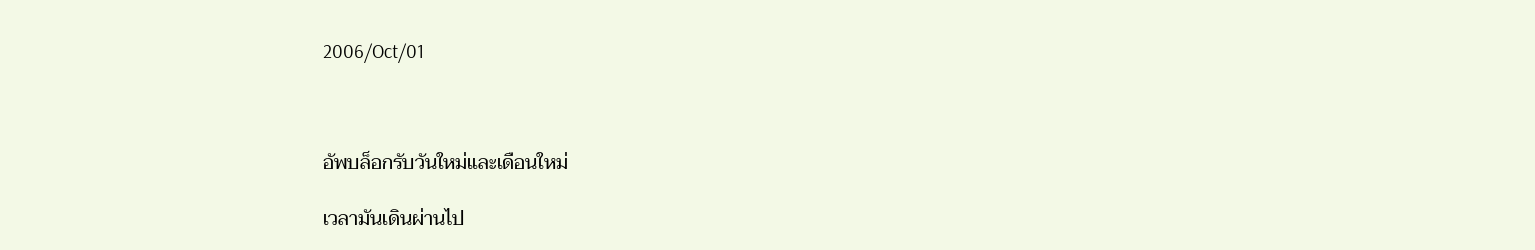2006/Oct/01



อัพบล็อกรับวันใหม่และเดือนใหม่

เวลามันเดินผ่านไป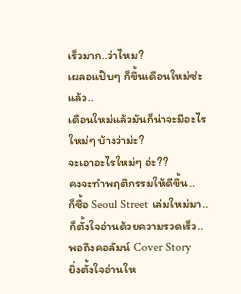เร็วมาก..ว่าไหม?
เผลอแป๊บๆ ก็ขึ้นเดือนใหม่ซ่ะแล้ว..
เดือนใหม่แล้วมันก็น่าจะมีอะไรใหม่ๆ บ้างว่าม่ะ?
จะเอาอะไรใหม่ๆ อ่ะ??
คงจะทำพฤติกรรมให้ดีขึ้น..
ก็ซื้อ Seoul Street เล่มใหม่มา..
ก็ตั้งใจอ่านด้วยความรวดเร็ว..
พอถึงคอลัมน์ Cover Story
ยิ่งตั้งใจอ่านให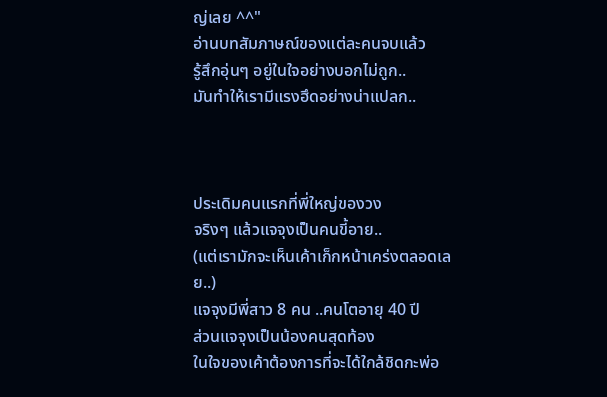ญ่เลย ^^"
อ่านบทสัมภาษณ์ของแต่ละคนจบแล้ว
รู้สึกอุ่นๆ อยู่ในใจอย่างบอกไม่ถูก..
มันทำให้เรามีแรงฮึดอย่างน่าแปลก..



ประเดิมคนแรกที่พี่ใหญ่ของวง
จริงๆ แล้วแจจุงเป็นคนขี้อาย..
(แต่เรามักจะเห็นเค้าเก็กหน้าเคร่งตลอดเลย..)
แจจุงมีพี่สาว 8 คน ..คนโตอายุ 40 ปี
ส่วนแจจุงเป็นน้องคนสุดท้อง
ในใจของเค้าต้องการที่จะได้ใกล้ชิดกะพ่อ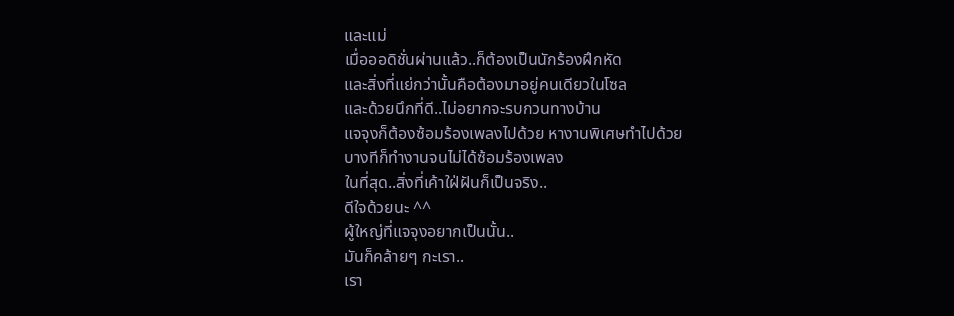และแม่
เมื่อออดิชั่นผ่านแล้ว..ก็ต้องเป็นนักร้องฝึกหัด
และสิ่งที่แย่กว่านั้นคือต้องมาอยู่คนเดียวในโซล
และด้วยนึกที่ดี..ไม่อยากจะรบกวนทางบ้าน
แจจุงก็ต้องซ้อมร้องเพลงไปด้วย หางานพิเศษทำไปด้วย
บางทีก็ทำงานจนไม่ได้ซ้อมร้องเพลง
ในที่สุด..สิ่งที่เค้าใฝ่ฝันก็เป็นจริง..
ดีใจด้วยนะ ^^
ผู้ใหญ่ที่แจจุงอยากเป็นนั้น..
มันก็คล้ายๆ กะเรา..
เรา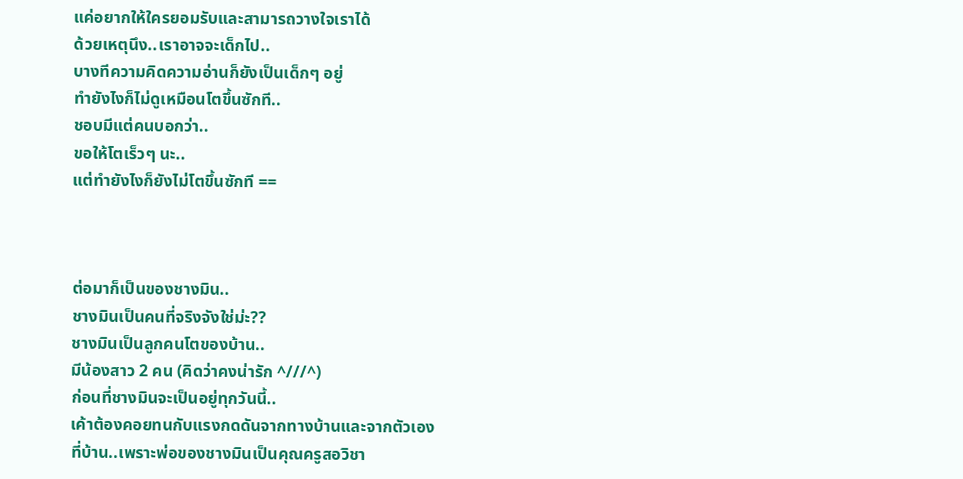แค่อยากให้ใครยอมรับและสามารถวางใจเราได้
ด้วยเหตุนึง..เราอาจจะเด็กไป..
บางทีความคิดความอ่านก็ยังเป็นเด็กๆ อยู่
ทำยังไงก็ไม่ดูเหมือนโตขึ้นซักที..
ชอบมีแต่คนบอกว่า..
ขอให้โตเร็วๆ นะ..
แต่ทำยังไงก็ยังไม่โตขึ้นซักที ==



ต่อมาก็เป็นของชางมิน..
ชางมินเป็นคนที่จริงจังใช่ม่ะ??
ชางมินเป็นลูกคนโตของบ้าน..
มีน้องสาว 2 คน (คิดว่าคงน่ารัก ^///^)
ก่อนที่ชางมินจะเป็นอยู่ทุกวันนี้..
เค้าต้องคอยทนกับแรงกดดันจากทางบ้านและจากตัวเอง
ที่บ้าน..เพราะพ่อของชางมินเป็นคุณครูสอวิชา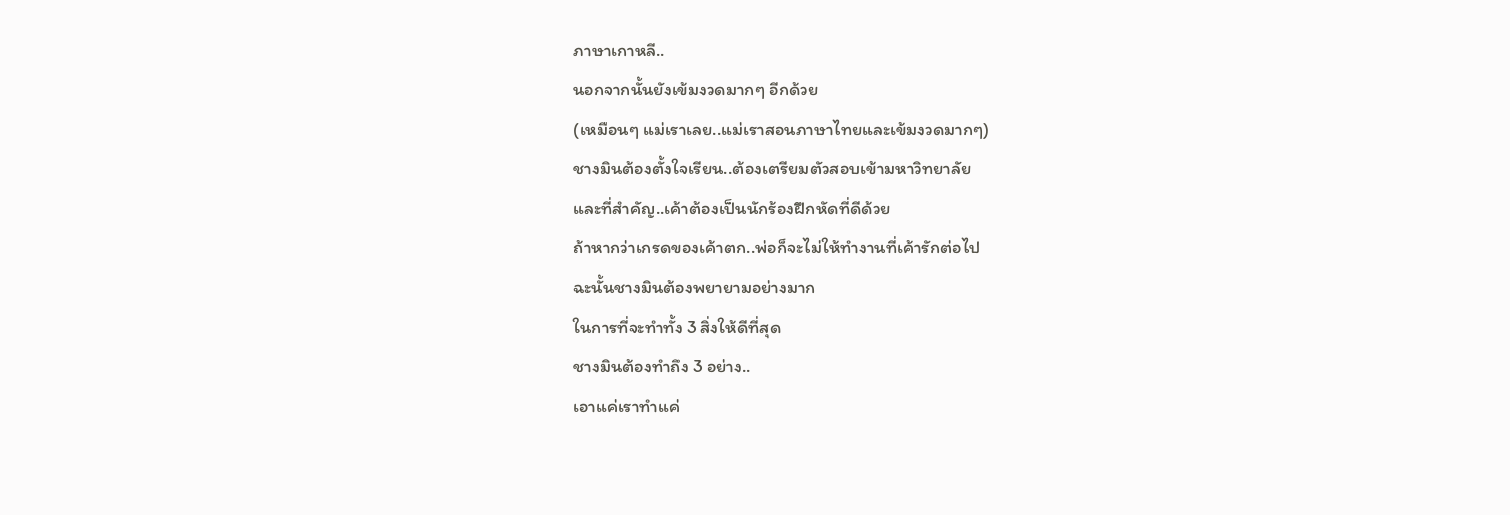ภาษาเกาหลี..
นอกจากนั้นยังเข้มงวดมากๆ อีกด้วย
(เหมือนๆ แม่เราเลย..แม่เราสอนภาษาไทยและเข้มงวดมากๆ)
ชางมินต้องตั้งใจเรียน..ต้องเตรียมตัวสอบเข้ามหาวิทยาลัย
และที่สำคัญ..เค้าต้องเป็นนักร้องฝึกหัดที่ดีด้วย
ถ้าหากว่าเกรดของเค้าตก..พ่อก็จะไม่ให้ทำงานที่เค้ารักต่อไป
ฉะนั้นชางมินต้องพยายามอย่างมาก
ในการที่จะทำทั้ง 3 สิ่งให้ดีที่สุด
ชางมินต้องทำถึง 3 อย่าง..
เอาแค่เราทำแค่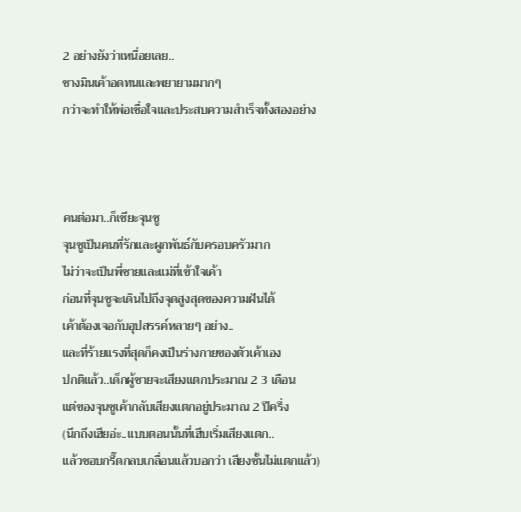2 อย่างยังว่าเหนื่อยเลย..
ชางมินเค้าอดทนและพยายามมากๆ
กว่าจะทำให้พ่อเชื่อใจและประสบความสำเร็จทั้งสองอย่าง



คนต่อมา..ก็เซียะจุนซู
จุนซูเป็นคนที่รักและผูกพันธ์กับครอบครัวมาก
ไม่ว่าจะเป็นพี่ชายและแม่ที่เข้าใจเค้า
ก่อนที่จุนซูจะเดินไปถึงจุดสูงสุดของความฝันได้
เค้าต้องเจอกับอุปสรรค์หลายๆ อย่าง..
และที่ร้ายแรงที่สุดก็คงเป็นร่างกายของตัวเค้าเอง
ปกติแล้ว..เด็กผู้ชายจะเสียงแตกประมาณ 2 3 เดือน
แต่ของจุนซูเค้ากลับเสียงแตกอยู่ประมาณ 2 ปีครึ่ง
(นึกถึงเฮียอ่ะ..แบบตอนนั้นที่เฮีบเริ่มเสียงแตก..
แล้วชอบกรี๊ดกลบเกลื่อนแล้วบอกว่า เสียงชั้นไม่แตกแล้ว)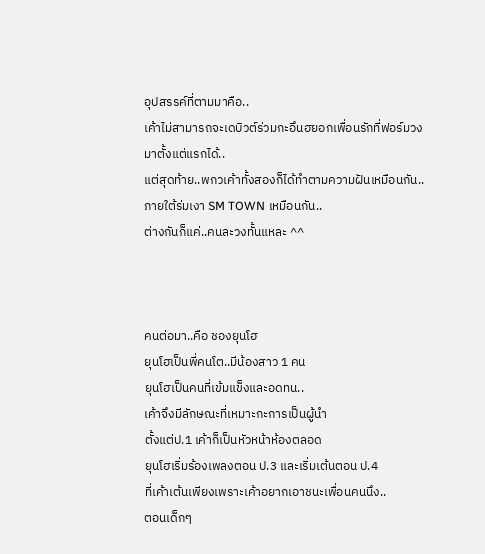อุปสรรค์ที่ตามมาคือ..
เค้าไม่สามารถจะเดบิวต์ร่วมกะอึนฮยอกเพื่อนรักที่ฟอร์มวงมาตั้งแต่แรกได้..
แต่สุดท้าย..พกวเค้าทั้งสองก็ได้ทำตามความฝันเหมือนกัน..
ภายใต้ร่มเงา SM TOWN เหมือนกัน..
ต่างกันก็แค่..คนละวงทั้นแหละ ^^



คนต่อมา..คือ ชองยุนโฮ
ยุนโฮเป็นพี่คนโต..มีน้องสาว 1 คน
ยุนโฮเป็นคนที่เข้มแข็งและอดทน..
เค้าจึงมีลักษณะที่เหมาะกะการเป็นผู้นำ
ตั้งแต่ป.1 เค้าก็เป็นหัวหน้าห้องตลอด
ยุนโฮเริ่มร้องเพลงตอน ป.3 และเริ่มเต้นตอน ป.4
ที่เค้าเต้นเพียงเพราะเค้าอยากเอาชนะเพื่อนคนนึง..
ตอนเด็กๆ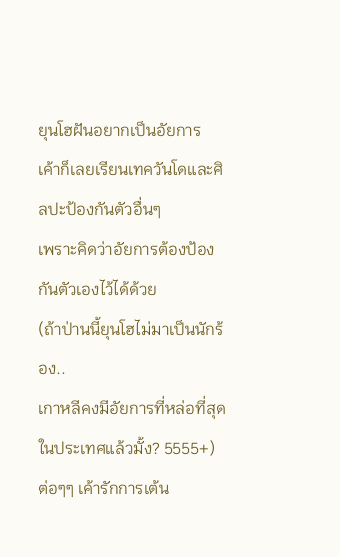ยุนโฮฝันอยากเป็นอัยการ
เค้าก็เลยเรียนเทควันโดและศิลปะป้องกันตัวอื่นๆ
เพราะคิดว่าอัยการต้องป้องกันตัวเองไว้ได้ด้วย
(ถ้าป่านนี้ยุนโฮไม่มาเป็นนักร้อง..
เกาหลีคงมีอัยการที่หล่อที่สุดในประเทศแล้วมั้ง? 5555+)
ต่อๆๆ เค้ารักการเต้น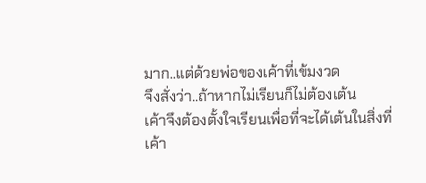มาก..แต่ด้วยพ่อของเค้าที่เข้มงวด
จึงสั่งว่า..ถ้าหากไม่เรียนก็ไม่ต้องเต้น
เค้าจึงต้องตั้งใจเรียนเพื่อที่จะได้เต้นในสิ่งที่เค้า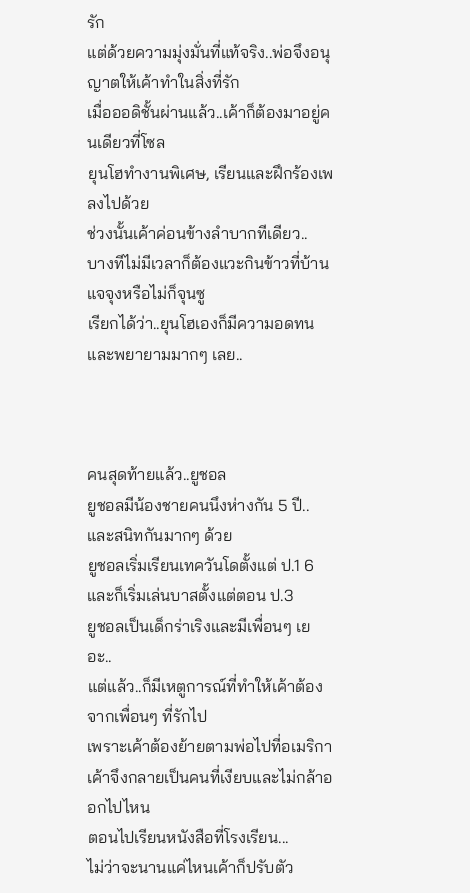รัก
แต่ด้วยความมุ่งมั่นที่แท้จริง..พ่อจึงอนุญาตให้เค้าทำในสิ่งที่รัก
เมื่อออดิชั้นผ่านแล้ว..เค้าก็ต้องมาอยู่คนเดียวที่โซล
ยุนโฮทำงานพิเศษ, เรียนและฝึกร้องเพลงไปด้วย
ช่วงนั้นเค้าค่อนข้างลำบากทีเดียว..
บางทีไม่มีเวลาก็ต้องแวะกินข้าวที่บ้านแจจุงหรือไม่ก็จุนซู
เรียกได้ว่า..ยุนโฮเองก็มีความอดทนและพยายามมากๆ เลย..



คนสุดท้ายแล้ว..ยูชอล
ยูชอลมีน้องชายคนนึงห่างกัน 5 ปี..และสนิทกันมากๆ ด้วย
ยูชอลเริ่มเรียนเทควันโดตั้งแต่ ป.1 6
และก็เริ่มเล่นบาสตั้งแต่ตอน ป.3
ยูชอลเป็นเด็กร่าเริงและมีเพื่อนๆ เยอะ..
แต่แล้ว..ก็มีเหตูการณ์ที่ทำให้เค้าต้องจากเพื่อนๆ ที่รักไป
เพราะเค้าต้องย้ายตามพ่อไปที่อเมริกา
เค้าจึงกลายเป็นคนที่เงียบและไม่กล้าออกไปไหน
ตอนไปเรียนหนังสือที่โรงเรียน...
ไม่ว่าจะนานแค่ไหนเค้าก็ปรับตัว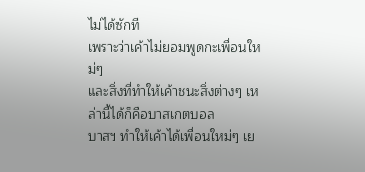ไม่ได้ซักที
เพราะว่าเค้าไม่ยอมพูดกะเพื่อนใหม่ๆ
และสิ่งที่ทำให้เค้าชนะสิ่งต่างๆ เหล่านี้ได้ก็คือบาสเกตบอล
บาสฯ ทำให้เค้าได้เพื่อนใหม่ๆ เย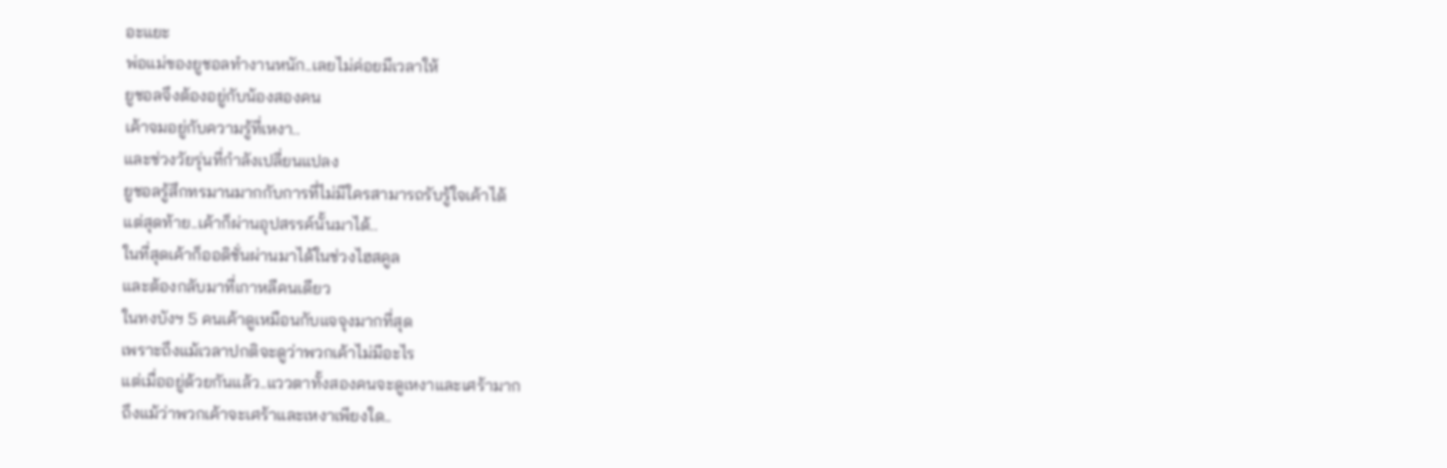อะแยะ
พ่อแม่ของยูชอลทำงานหนัก..เลยไม่ค่อยมีเวลาให้
ยูชอลจึงต้องอยู่กับน้องสองคน
เค้าจมอยู่กับความรู้ที่เหงา..
และช่วงวัยรุ่นที่กำลังเปลี่ยนแปลง
ยูชอลรู้สึกทรมานมากกับการที่ไม่มีใครสามารถรับรู้ใจเค้าได้
แต่สุดท้าย..เค้าก็ผ่านอุปสรรค์นั้นมาได้..
ในที่สุดเค้าก็ออดิชั่นผ่านมาได้ในช่วงไฮสคูล
และต้องกลับมาที่เกาหลีคนเดียว
ในทงบังฯ 5 คนเค้าดูเหมือนกับแจจุงมากที่สุด
เพราะถึงแม้เวลาปกติจะดูว่าพวกเค้าไม่มีอะไร
แต่เมื่ออยู่ด้วยกันแล้ว..แววตาทั้งสองคนจะดูเหงาและเศร้ามาก
ถึงแม้ว่าพวกเค้าจะเศร้าและเหงาเพียงใด..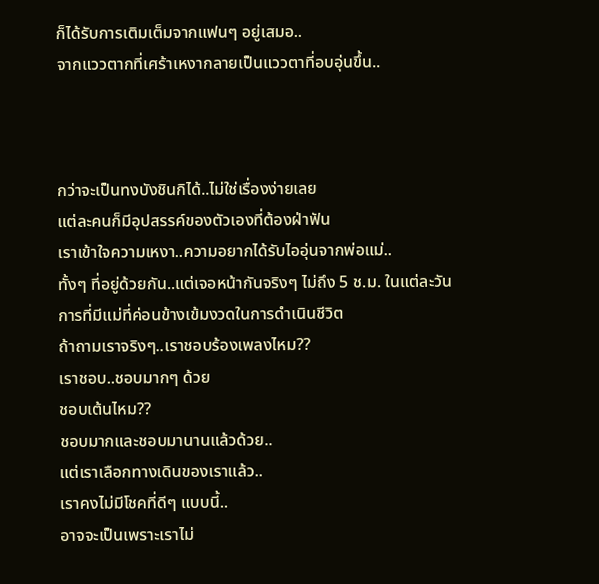ก็ได้รับการเติมเต็มจากแฟนๆ อยู่เสมอ..
จากแววตากที่เศร้าเหงากลายเป็นแววตาที่อบอุ่นขึ้น..



กว่าจะเป็นทงบังชินกิได้..ไม่ใช่เรื่องง่ายเลย
แต่ละคนก็มีอุปสรรค์ของตัวเองที่ต้องฝ่าฟัน
เราเข้าใจความเหงา..ความอยากได้รับไออุ่นจากพ่อแม่..
ทั้งๆ ที่อยู่ด้วยกัน..แต่เจอหน้ากันจริงๆ ไม่ถึง 5 ช.ม. ในแต่ละวัน
การที่มีแม่ที่ค่อนข้างเข้มงวดในการดำเนินชีวิต
ถ้าถามเราจริงๆ..เราชอบร้องเพลงไหม??
เราชอบ..ชอบมากๆ ด้วย
ชอบเต้นไหม??
ชอบมากและชอบมานานแล้วด้วย..
แต่เราเลือกทางเดินของเราแล้ว..
เราคงไม่มีโชคที่ดีๆ แบบนี้..
อาจจะเป็นเพราะเราไม่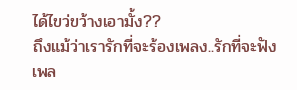ได้ไขว่ขว้างเอามั้ง??
ถึงแม้ว่าเรารักที่จะร้องเพลง..รักที่จะฟังเพล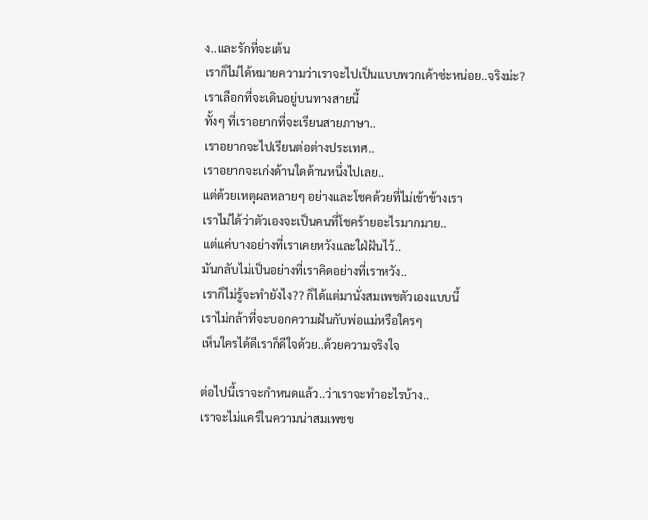ง..และรักที่จะเต้น
เราก็ไม่ได้หมายความว่าเราจะไปเป็นแบบพวกเค้าซ่ะหน่อย..จริงม่ะ?
เราเลือกที่จะเดินอยู่บนทางสายนี้
ทั้งๆ ที่เราอยากที่จะเรียนสายภาษา..
เราอยากจะไปเรียนต่อต่างประเทศ..
เราอยากจะเก่งด้านใดด้านหนึ่งไปเลย..
แต่ด้วยเหตุผลหลายๆ อย่างและโชคด้วยที่ไม่เข้าข้างเรา
เราไม่ได้ว่าตัวเองจะเป็นคนที่โชคร้ายอะไรมากมาย..
แต่แค่บางอย่างที่เราเคยหวังและใฝ่ฝันไว้..
มันกลับไม่เป็นอย่างที่เราคิดอย่างที่เราหวัง..
เราก็ไม่รู้จะทำยังไง?? ก็ได้แต่มานั่งสมเพชตัวเองแบบนี้
เราไม่กล้าที่จะบอกความฝันกับพ่อแม่หรือใครๆ
เห็นใครได้ดีเราก็ดีใจด้วย..ด้วยความจริงใจ

ต่อไปนี้เราจะกำหนดแล้ว..ว่าเราจะทำอะไรบ้าง..
เราจะไม่แคร์ในความน่าสมเพชข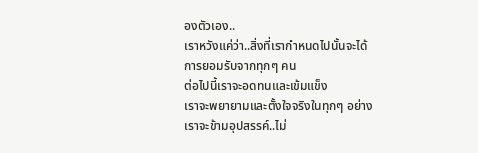องตัวเอง..
เราหวังแค่ว่า..สิ่งที่เรากำหนดไปนั้นจะได้การยอมรับจากทุกๆ คน
ต่อไปนี้เราจะอดทนและเข้มแข็ง
เราจะพยายามและตั้งใจจริงในทุกๆ อย่าง
เราจะข้ามอุปสรรค์..ไม่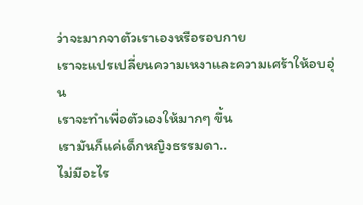ว่าจะมากจาตัวเราเองหรือรอบกาย
เราจะแปรเปลี่ยนความเหงาและความเศร้าให้อบอุ่น
เราจะทำเพื่อตัวเองให้มากๆ ขึ้น
เรามันก็แค่เด็กหญิงธรรมดา..
ไม่มีอะไร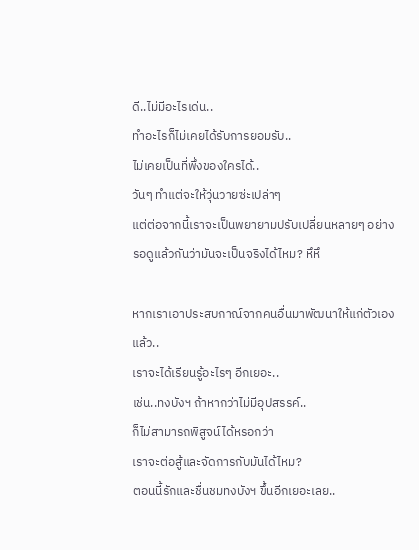ดี..ไม่มีอะไรเด่น..
ทำอะไรก็ไม่เคยได้รับการยอมรับ..
ไม่เคยเป็นที่พึ่งของใครได้..
วันๆ ทำแต่จะให้วุ่นวายซ่ะเปล่าๆ
แต่ต่อจากนี้เราจะเป็นพยายามปรับเปลี่ยนหลายๆ อย่าง
รอดูแล้วกันว่ามันจะเป็นจริงได้ไหม? หึหึ

หากเราเอาประสบกาณ์จากคนอื่นมาพัฒนาให้แก่ตัวเองแล้ว..
เราจะได้เรียนรู้อะไรๆ อีกเยอะ..
เช่น..ทงบังฯ ถ้าหากว่าไม่มีอุปสรรค์..
ก็ไม่สามารถพิสูจน์ได้หรอกว่า
เราจะต่อสู้และจัดการกับมันได้ไหม?
ตอนนี้รักและชื่นชมทงบังฯ ขึ้นอีกเยอะเลย..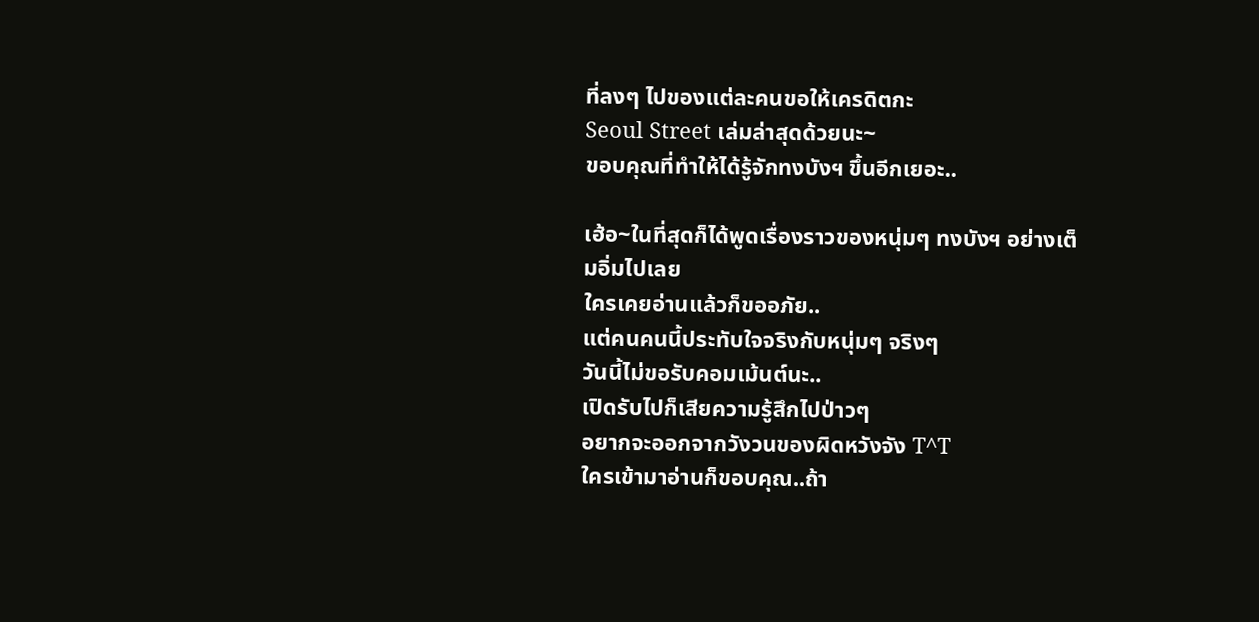ที่ลงๆ ไปของแต่ละคนขอให้เครดิตกะ
Seoul Street เล่มล่าสุดด้วยนะ~
ขอบคุณที่ทำให้ได้รู้จักทงบังฯ ขึ้นอีกเยอะ..

เฮ้อ~ในที่สุดก็ได้พูดเรื่องราวของหนุ่มๆ ทงบังฯ อย่างเต็มอิ่มไปเลย
ใครเคยอ่านแล้วก็ขออภัย..
แต่คนคนนี้ประทับใจจริงกับหนุ่มๆ จริงๆ
วันนี้ไม่ขอรับคอมเม้นต์นะ..
เปิดรับไปก็เสียความรู้สึกไปป่าวๆ
อยากจะออกจากวังวนของผิดหวังจัง T^T
ใครเข้ามาอ่านก็ขอบคุณ..ถ้า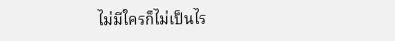ไม่มีใครก็ไม่เป็นไร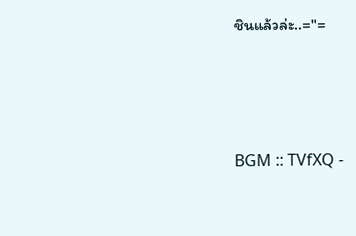ชินแล้วล่ะ..="=




BGM :: TVfXQ -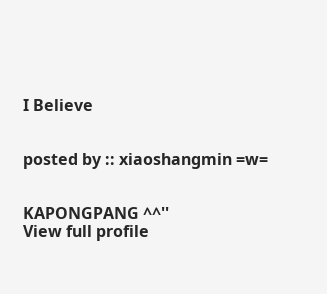I Believe


posted by :: xiaoshangmin =w=


KAPONGPANG ^^''
View full profile